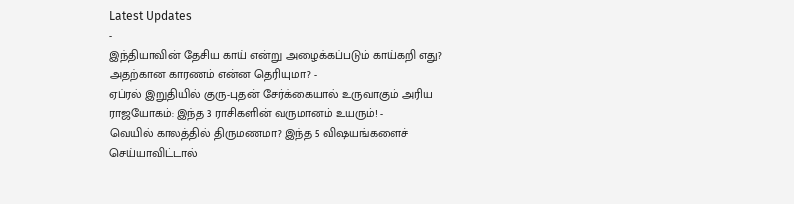Latest Updates
-
இந்தியாவின் தேசிய காய் என்று அழைக்கப்படும் காய்கறி எது? அதற்கான காரணம் என்ன தெரியுமா? -
ஏப்ரல் இறுதியில் குரு-புதன் சேர்க்கையால் உருவாகும் அரிய ராஜயோகம்: இந்த 3 ராசிகளின் வருமானம் உயரும்! -
வெயில் காலத்தில் திருமணமா? இந்த 5 விஷயங்களைச் செய்யாவிட்டால்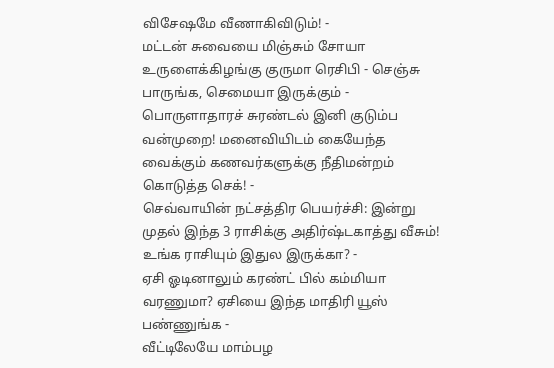விசேஷமே வீணாகிவிடும்! -
மட்டன் சுவையை மிஞ்சும் சோயா உருளைக்கிழங்கு குருமா ரெசிபி - செஞ்சு பாருங்க, செமையா இருக்கும் -
பொருளாதாரச் சுரண்டல் இனி குடும்ப வன்முறை! மனைவியிடம் கையேந்த வைக்கும் கணவர்களுக்கு நீதிமன்றம் கொடுத்த செக்! -
செவ்வாயின் நட்சத்திர பெயர்ச்சி: இன்று முதல் இந்த 3 ராசிக்கு அதிர்ஷ்டகாத்து வீசும்! உங்க ராசியும் இதுல இருக்கா? -
ஏசி ஓடினாலும் கரண்ட் பில் கம்மியா வரணுமா? ஏசியை இந்த மாதிரி யூஸ் பண்ணுங்க -
வீட்டிலேயே மாம்பழ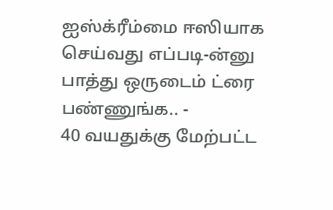ஐஸ்க்ரீம்மை ஈஸியாக செய்வது எப்படி-ன்னு பாத்து ஒருடைம் ட்ரை பண்ணுங்க.. -
40 வயதுக்கு மேற்பட்ட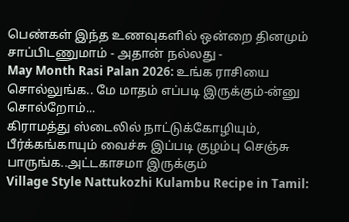பெண்கள் இந்த உணவுகளில் ஒன்றை தினமும் சாப்பிடணுமாம் - அதான் நல்லது -
May Month Rasi Palan 2026: உங்க ராசியை சொல்லுங்க.. மே மாதம் எப்படி இருக்கும்-ன்னு சொல்றோம்...
கிராமத்து ஸ்டைலில் நாட்டுக்கோழியும், பீர்க்கங்காயும் வைச்சு இப்படி குழம்பு செஞ்சு பாருங்க..அட்டகாசமா இருக்கும்
Village Style Nattukozhi Kulambu Recipe in Tamil: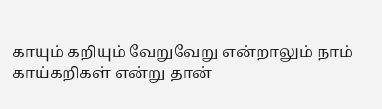காயும் கறியும் வேறுவேறு என்றாலும் நாம் காய்கறிகள் என்று தான்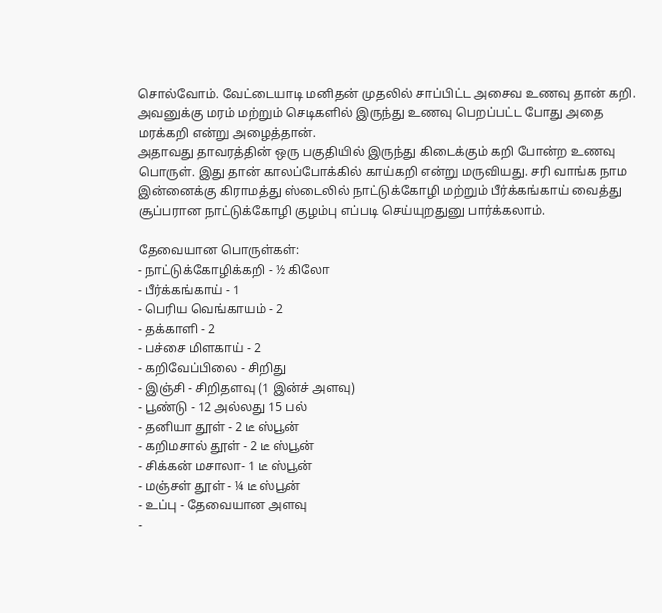சொல்வோம். வேட்டையாடி மனிதன் முதலில் சாப்பிட்ட அசைவ உணவு தான் கறி. அவனுக்கு மரம் மற்றும் செடிகளில் இருந்து உணவு பெறப்பட்ட போது அதை மரக்கறி என்று அழைத்தான்.
அதாவது தாவரத்தின் ஒரு பகுதியில் இருந்து கிடைக்கும் கறி போன்ற உணவு பொருள். இது தான் காலப்போக்கில் காய்கறி என்று மருவியது. சரி வாங்க நாம இன்னைக்கு கிராமத்து ஸ்டைலில் நாட்டுக்கோழி மற்றும் பீர்க்கங்காய் வைத்து சூப்பரான நாட்டுக்கோழி குழம்பு எப்படி செய்யுறதுனு பார்க்கலாம்.

தேவையான பொருள்கள்:
- நாட்டுக்கோழிக்கறி - ½ கிலோ
- பீர்க்கங்காய் - 1
- பெரிய வெங்காயம் - 2
- தக்காளி - 2
- பச்சை மிளகாய் - 2
- கறிவேப்பிலை - சிறிது
- இஞ்சி - சிறிதளவு (1 இன்ச் அளவு)
- பூண்டு - 12 அல்லது 15 பல்
- தனியா தூள் - 2 டீ ஸ்பூன்
- கறிமசால் தூள் - 2 டீ ஸ்பூன்
- சிக்கன் மசாலா- 1 டீ ஸ்பூன்
- மஞ்சள் தூள் - ¼ டீ ஸ்பூன்
- உப்பு - தேவையான அளவு
-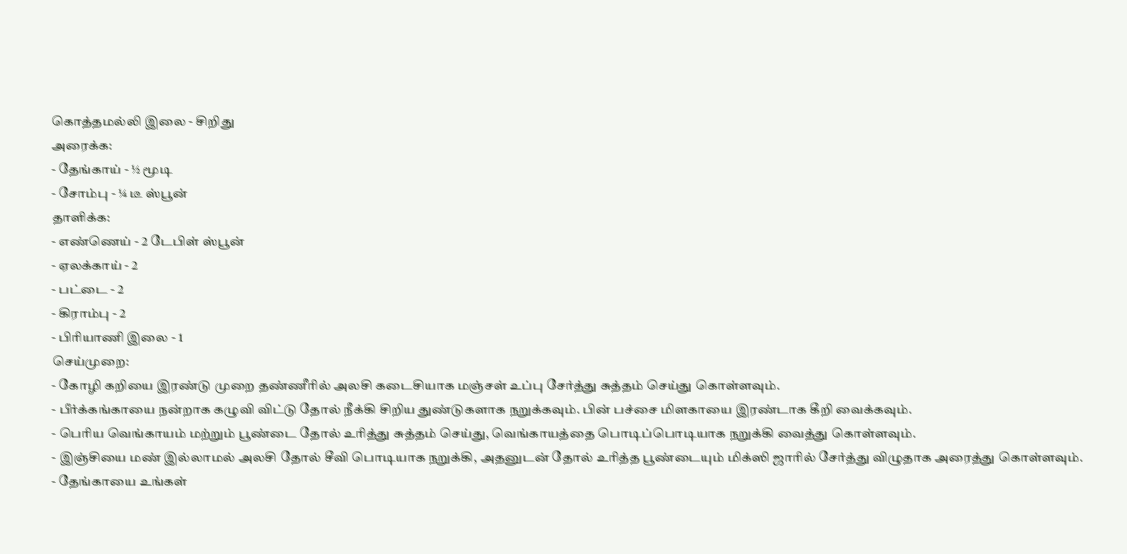கொத்தமல்லி இலை - சிறிது
அரைக்க:
- தேங்காய் - ½ மூடி
- சோம்பு - ¼ டீ ஸ்பூன்
தாளிக்க:
- எண்ணெய் - 2 டேபிள் ஸ்பூன்
- ஏலக்காய் - 2
- பட்டை - 2
- கிராம்பு - 2
- பிரியாணி இலை - 1
செய்முறை:
- கோழி கறியை இரண்டு முறை தண்ணீரில் அலசி கடைசியாக மஞ்சள் உப்பு சேர்த்து சுத்தம் செய்து கொள்ளவும்.
- பீர்க்கங்காயை நன்றாக கழுவி விட்டு தோல் நீக்கி சிறிய துண்டுகளாக நறுக்கவும். பின் பச்சை மிளகாயை இரண்டாக கீறி வைக்கவும்.
- பெரிய வெங்காயம் மற்றும் பூண்டை தோல் உரித்து சுத்தம் செய்து, வெங்காயத்தை பொடிப்பொடியாக நறுக்கி வைத்து கொள்ளவும்.
- இஞ்சியை மண் இல்லாமல் அலசி தோல் சீவி பொடியாக நறுக்கி, அதனுடன் தோல் உரித்த பூண்டையும் மிக்ஸி ஜாரில் சேர்த்து விழுதாக அரைத்து கொள்ளவும்.
- தேங்காயை உங்கள்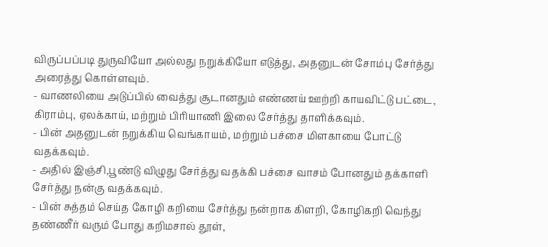விருப்பப்படி துருவியோ அல்லது நறுக்கியோ எடுத்து, அதனுடன் சோம்பு சேர்த்து அரைத்து கொள்ளவும்.
- வாணலியை அடுப்பில் வைத்து சூடானதும் எண்ணய் ஊற்றி காயவிட்டு பட்டை, கிராம்பு, ஏலக்காய், மற்றும் பிரியாணி இலை சேர்த்து தாளிக்கவும்.
- பின் அதனுடன் நறுக்கிய வெங்காயம், மற்றும் பச்சை மிளகாயை போட்டு வதக்கவும்.
- அதில் இஞ்சி,பூண்டு விழுது சேர்த்து வதக்கி பச்சை வாசம் போனதும் தக்காளி சேர்த்து நன்கு வதக்கவும்.
- பின் சுத்தம் செய்த கோழி கறியை சேர்த்து நன்றாக கிளறி, கோழிகறி வெந்து தண்ணீர் வரும் போது கறிமசால் தூள்,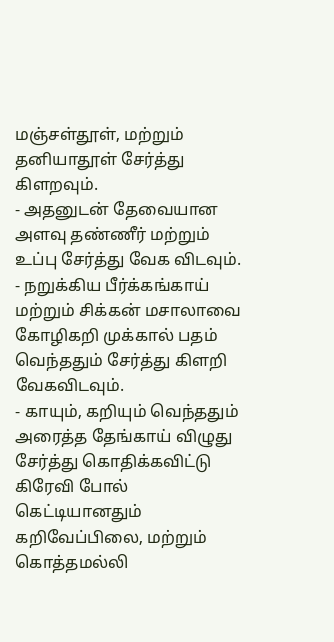மஞ்சள்தூள், மற்றும் தனியாதூள் சேர்த்து கிளறவும்.
- அதனுடன் தேவையான அளவு தண்ணீர் மற்றும் உப்பு சேர்த்து வேக விடவும்.
- நறுக்கிய பீர்க்கங்காய் மற்றும் சிக்கன் மசாலாவை கோழிகறி முக்கால் பதம் வெந்ததும் சேர்த்து கிளறி வேகவிடவும்.
- காயும், கறியும் வெந்ததும் அரைத்த தேங்காய் விழுது சேர்த்து கொதிக்கவிட்டு கிரேவி போல் கெட்டியானதும் கறிவேப்பிலை, மற்றும் கொத்தமல்லி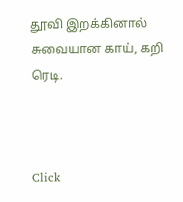தூவி இறக்கினால் சுவையான காய், கறி ரெடி.



Click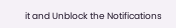it and Unblock the Notifications